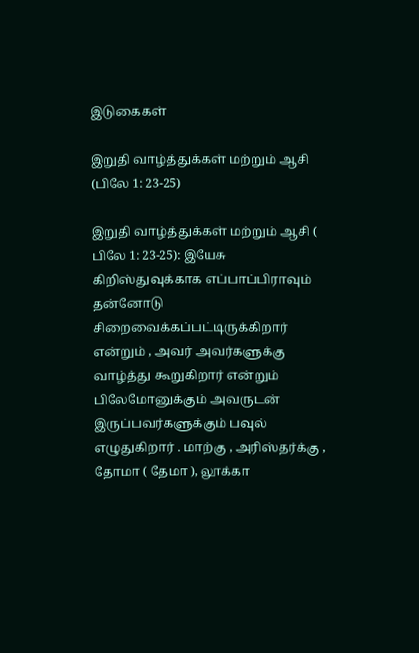இடுகைகள்

இறுதி வாழ்த்துக்கள் மற்றும் ஆசி (பிலே 1: 23-25)

இறுதி வாழ்த்துக்கள் மற்றும் ஆசி ( பிலே 1: 23-25): இயேசு கிறிஸ்துவுக்காக எப்பாப்பிராவும் தன்னோடு சிறைவைக்கப்பட்டிருக்கிறார் என்றும் , அவர் அவர்களுக்கு வாழ்த்து கூறுகிறார் என்றும் பிலேமோனுக்கும் அவருடன் இருப்பவர்களுக்கும் பவுல் எழுதுகிறார் . மாற்கு , அரிஸ்தர்க்கு , தோமா ( தேமா ), லூக்கா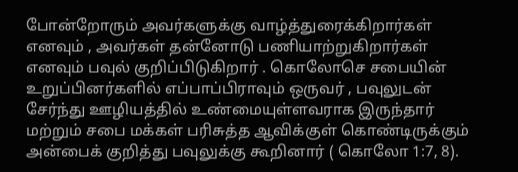போன்றோரும் அவர்களுக்கு வாழ்த்துரைக்கிறார்கள் எனவும் , அவர்கள் தன்னோடு பணியாற்றுகிறார்கள் எனவும் பவுல் குறிப்பிடுகிறார் . கொலோசெ சபையின் உறுப்பினர்களில் எப்பாப்பிராவும் ஒருவர் , பவுலுடன் சேர்ந்து ஊழியத்தில் உண்மையுள்ளவராக இருந்தார் மற்றும் சபை மக்கள் பரிசுத்த ஆவிக்குள் கொண்டிருக்கும் அன்பைக் குறித்து பவுலுக்கு கூறினார் ( கொலோ 1:7, 8).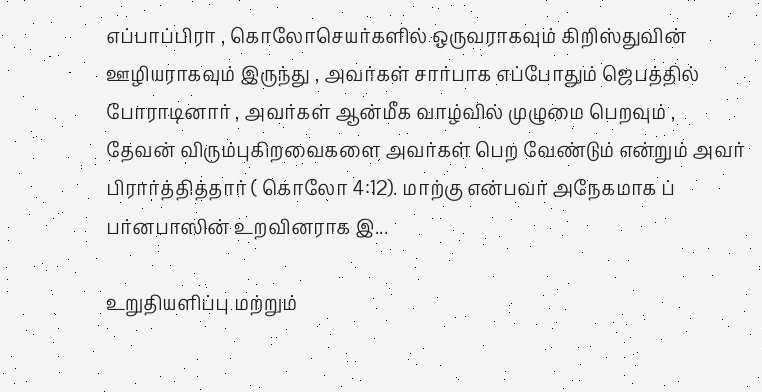எப்பாப்பிரா , கொலோசெயர்களில் ஒருவராகவும் கிறிஸ்துவின் ஊழியராகவும் இருந்து , அவர்கள் சார்பாக எப்போதும் ஜெபத்தில் போராடினார் , அவர்கள் ஆன்மீக வாழ்வில் முழுமை பெறவும் , தேவன் விரும்புகிறவைகளை அவர்கள் பெற வேண்டும் என்றும் அவர் பிரார்த்தித்தார் ( கொலோ 4:12). மாற்கு என்பவர் அநேகமாக ப் பர்னபாஸின் உறவினராக இ...

உறுதியளிப்பு மற்றும்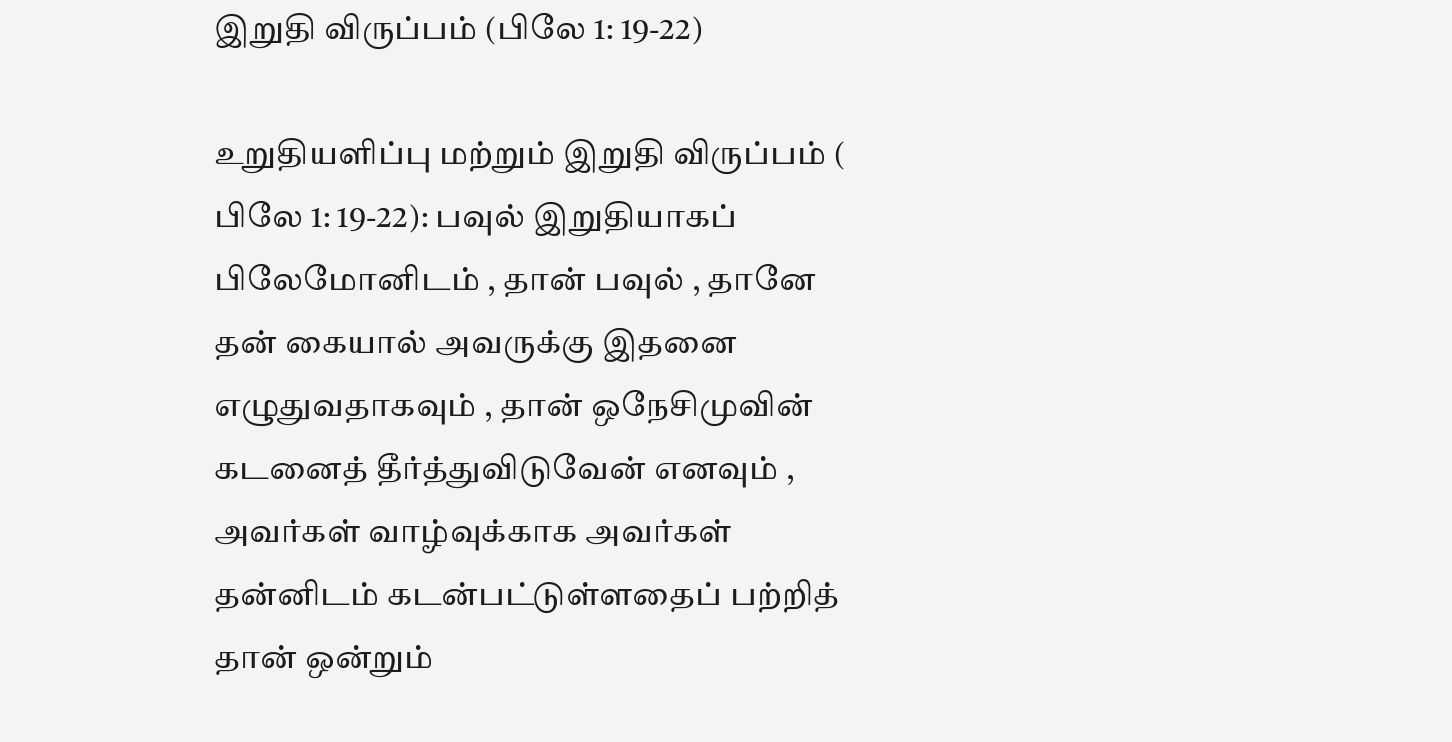இறுதி விருப்பம் (பிலே 1: 19-22)

உறுதியளிப்பு மற்றும் இறுதி விருப்பம் ( பிலே 1: 19-22): பவுல் இறுதியாகப் பிலேமோனிடம் , தான் பவுல் , தானே தன் கையால் அவருக்கு இதனை எழுதுவதாகவும் , தான் ஒநேசிமுவின் கடனைத் தீர்த்துவிடுவேன் எனவும் , அவர்கள் வாழ்வுக்காக அவர்கள் தன்னிடம் கடன்பட்டுள்ளதைப் பற்றித் தான் ஒன்றும்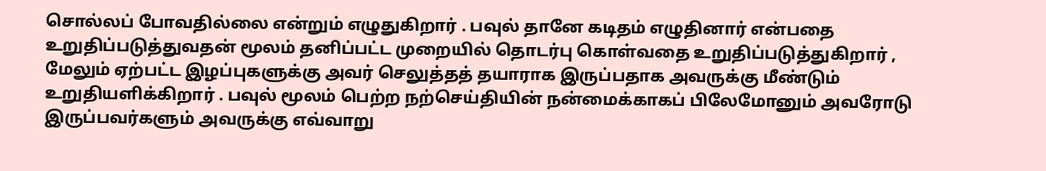சொல்லப் போவதில்லை என்றும் எழுதுகிறார் . பவுல் தானே கடிதம் எழுதினார் என்பதை உறுதிப்படுத்துவதன் மூலம் தனிப்பட்ட முறையில் தொடர்பு கொள்வதை உறுதிப்படுத்துகிறார் , மேலும் ஏற்பட்ட இழப்புகளுக்கு அவர் செலுத்தத் தயாராக இருப்பதாக அவருக்கு மீண்டும் உறுதியளிக்கிறார் . பவுல் மூலம் பெற்ற நற்செய்தியின் நன்மைக்காகப் பிலேமோனும் அவரோடு இருப்பவர்களும் அவருக்கு எவ்வாறு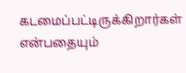கடமைப்பட்டிருக்கிறார்கள் என்பதையும்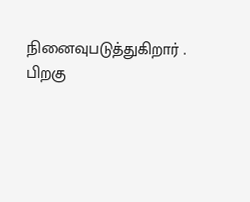நினைவுபடுத்துகிறார் . பிறகு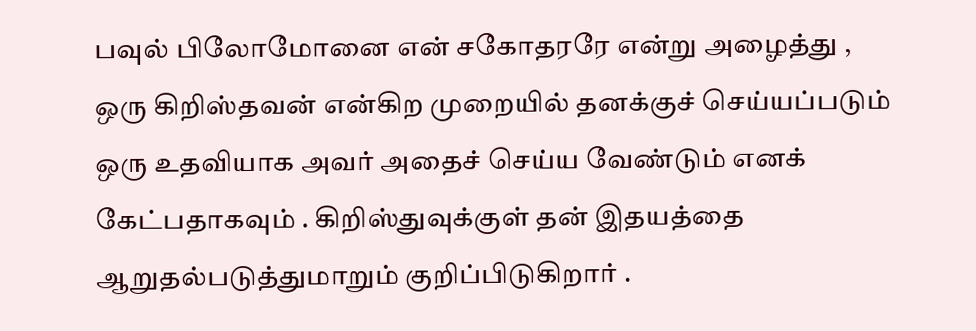பவுல் பிலோமோனை என் சகோதரரே என்று அழைத்து , ஒரு கிறிஸ்தவன் என்கிற முறையில் தனக்குச் செய்யப்படும் ஒரு உதவியாக அவர் அதைச் செய்ய வேண்டும் எனக் கேட்பதாகவும் . கிறிஸ்துவுக்குள் தன் இதயத்தை ஆறுதல்படுத்துமாறும் குறிப்பிடுகிறார் .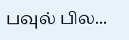பவுல் பில...